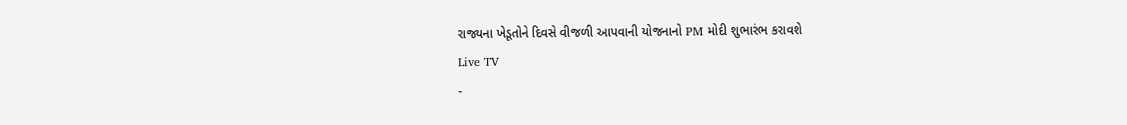રાજ્યના ખેડૂતોને દિવસે વીજળી આપવાની યોજનાનો PM મોદી શુભારંભ કરાવશે
Live TV
-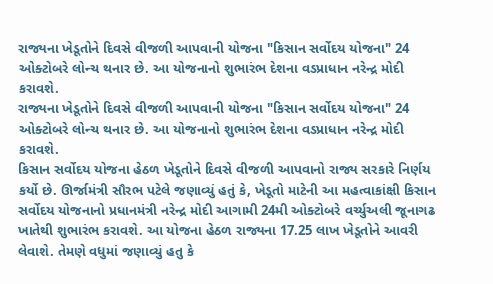રાજ્યના ખેડૂતોને દિવસે વીજળી આપવાની યોજના "કિસાન સર્વોદય યોજના" 24 ઓક્ટોબરે લોન્ચ થનાર છે. આ યોજનાનો શુભારંભ દેશના વડપ્રાધાન નરેન્દ્ર મોદી કરાવશે.
રાજ્યના ખેડૂતોને દિવસે વીજળી આપવાની યોજના "કિસાન સર્વોદય યોજના" 24 ઓક્ટોબરે લોન્ચ થનાર છે. આ યોજનાનો શુભારંભ દેશના વડપ્રાધાન નરેન્દ્ર મોદી કરાવશે.
કિસાન સર્વોદય યોજના હેઠળ ખેડૂતોને દિવસે વીજળી આપવાનો રાજ્ય સરકારે નિર્ણય કર્યો છે. ઊર્જામંત્રી સૌરભ પટેલે જણાવ્યું હતું કે, ખેડૂતો માટેની આ મહત્વાકાંક્ષી કિસાન સર્વોદય યોજનાનો પ્રધાનમંત્રી નરેન્દ્ર મોદી આગામી 24મી ઓક્ટોબરે વર્ચ્યુઅલી જૂનાગઢ ખાતેથી શુભારંભ કરાવશે. આ યોજના હેઠળ રાજ્યના 17.25 લાખ ખેડૂતોને આવરી લેવાશે. તેમણે વધુમાં જણાવ્યું હતુ કે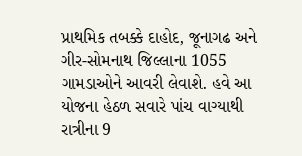પ્રાથમિક તબક્કે દાહોદ, જૂનાગઢ અને ગીર-સોમનાથ જિલ્લાના 1055 ગામડાઓને આવરી લેવાશે. હવે આ યોજના હેઠળ સવારે પાંચ વાગ્યાથી રાત્રીના 9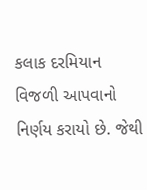કલાક દરમિયાન વિજળી આપવાનો નિર્ણય કરાયો છે. જેથી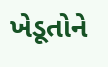ખેડૂતોને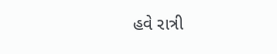હવે રાત્રી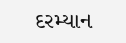દરમ્યાન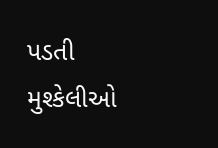પડતી મુશ્કેલીઓ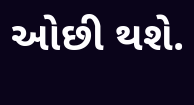ઓછી થશે.